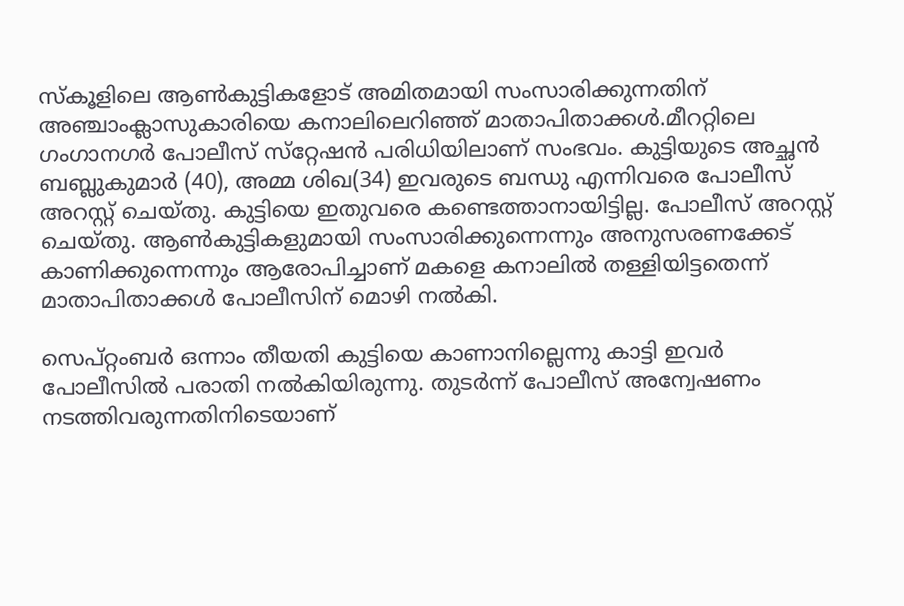സ്കൂളിലെ ആൺകുട്ടികളോട് അമിതമായി സംസാരിക്കുന്നതിന് അഞ്ചാംക്ലാസുകാരിയെ കനാലിലെറിഞ്ഞ് മാതാപിതാക്കൾ.മീററ്റിലെ ഗംഗാനഗര്‍ പോലീസ് സ്‌റ്റേഷന്‍ പരിധിയിലാണ് സംഭവം. കുട്ടിയുടെ അച്ഛന്‍ ബബ്ലുകുമാര്‍ (40), അമ്മ ശിഖ(34) ഇവരുടെ ബന്ധു എന്നിവരെ പോലീസ് അറസ്റ്റ് ചെയ്തു. കുട്ടിയെ ഇതുവരെ കണ്ടെത്താനായിട്ടില്ല. പോലീസ് അറസ്റ്റ് ചെയ്തു. ആണ്‍കുട്ടികളുമായി സംസാരിക്കുന്നെന്നും അനുസരണക്കേട് കാണിക്കുന്നെന്നും ആരോപിച്ചാണ് മകളെ കനാലില്‍ തള്ളിയിട്ടതെന്ന് മാതാപിതാക്കള്‍ പോലീസിന് മൊഴി നല്‍കി.

സെപ്റ്റംബര്‍ ഒന്നാം തീയതി കുട്ടിയെ കാണാനില്ലെന്നു കാട്ടി ഇവര്‍ പോലീസില്‍ പരാതി നല്‍കിയിരുന്നു. തുടര്‍ന്ന് പോലീസ് അന്വേഷണം നടത്തിവരുന്നതിനിടെയാണ്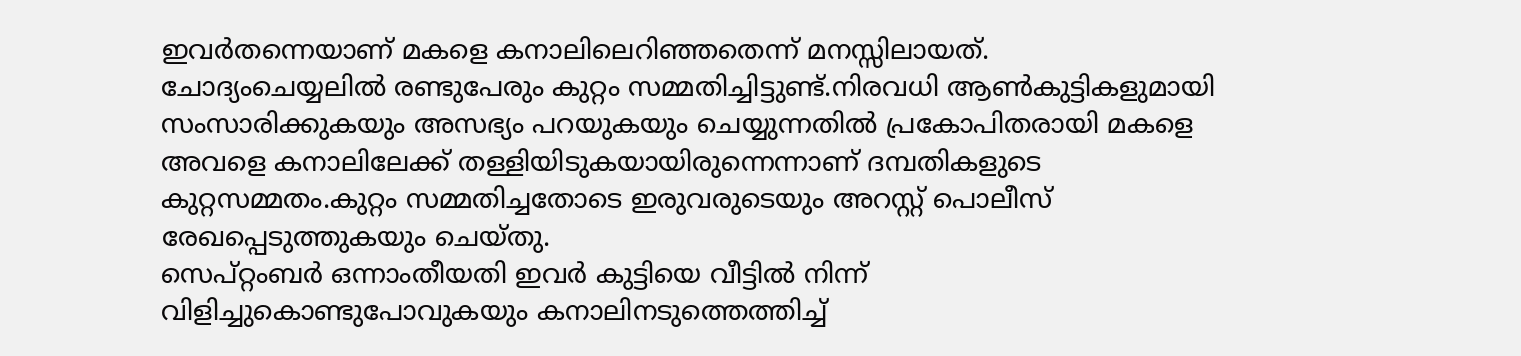ഇവര്‍തന്നെയാണ് മകളെ കനാലിലെറിഞ്ഞതെന്ന് മനസ്സിലായത്. ചോദ്യംചെയ്യലില്‍ രണ്ടുപേരും കുറ്റം സമ്മതിച്ചിട്ടുണ്ട്.നിരവധി ആൺകുട്ടികളുമായി സംസാരിക്കുകയും അസഭ്യം പറയുകയും ചെയ്യുന്നതിൽ പ്രകോപിതരായി മകളെ അവളെ കനാലിലേക്ക് തള്ളിയിടുകയായിരുന്നെന്നാണ് ദമ്പതികളുടെ കുറ്റസമ്മതം.കുറ്റം സമ്മതിച്ചതോടെ ഇരുവരുടെയും അറസ്റ്റ് പൊലീസ് രേഖപ്പെടുത്തുകയും ചെയ്തു.
സെപ്റ്റംബര്‍ ഒന്നാംതീയതി ഇവര്‍ കുട്ടിയെ വീട്ടില്‍ നിന്ന് വിളിച്ചുകൊണ്ടുപോവുകയും കനാലിനടുത്തെത്തിച്ച്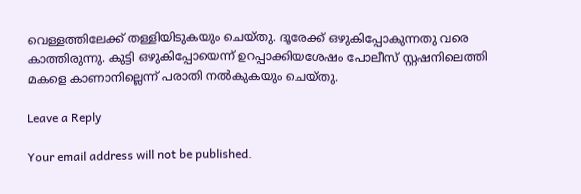വെള്ളത്തിലേക്ക് തള്ളിയിടുകയും ചെയ്തു. ദൂരേക്ക് ഒഴുകിപ്പോകുന്നതു വരെ കാത്തിരുന്നു. കുട്ടി ഒഴുകിപ്പോയെന്ന് ഉറപ്പാക്കിയശേഷം പോലീസ് സ്റ്റഷനിലെത്തി മകളെ കാണാനില്ലെന്ന് പരാതി നല്‍കുകയും ചെയ്തു.

Leave a Reply

Your email address will not be published.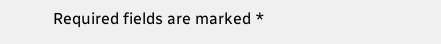Required fields are marked *